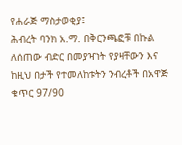የሐራጅ ማስታወቂያ፤
ሕብረት ባንክ አ.ማ. በቅርንጫፎቹ በኩል ለሰጠው ብድር በመያዣነት የያዛቸውን እና ከዚህ በታች የተመለከቱትን ንብረቶች በአዋጅ ቁጥር 97/90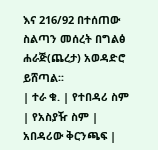እና 216/92 በተሰጠው ስልጣን መሰረት በግልፅ ሐራጅ(ጨረታ) አወዳድሮ ይሸጣል፡፡
| ተራ ቁ. | የተበዳሪ ስም | የአስያዥ ስም | አበዳሪው ቅርንጫፍ |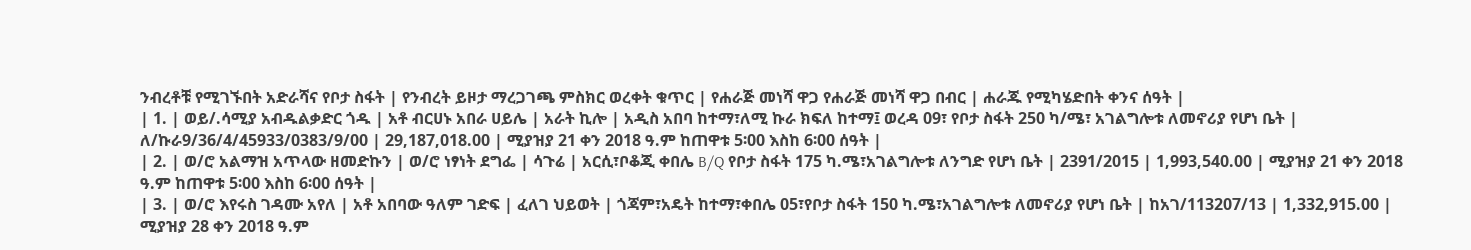ንብረቶቹ የሚገኙበት አድራሻና የቦታ ስፋት | የንብረት ይዞታ ማረጋገጫ ምስክር ወረቀት ቁጥር | የሐራጅ መነሻ ዋጋ የሐራጅ መነሻ ዋጋ በብር | ሐራጁ የሚካሄድበት ቀንና ሰዓት |
| 1. | ወይ/.ሳሚያ አብዱልቃድር ጎዱ | አቶ ብርሀኑ አበራ ሀይሌ | አራት ኪሎ | አዲስ አበባ ከተማ፣ለሚ ኩራ ክፍለ ከተማ፤ ወረዳ 09፣ የቦታ ስፋት 250 ካ/ሜ፣ አገልግሎቱ ለመኖሪያ የሆነ ቤት | ለ/ኩራ9/36/4/45933/0383/9/00 | 29,187,018.00 | ሚያዝያ 21 ቀን 2018 ዓ.ም ከጠዋቱ 5፡00 እስከ 6፡00 ሰዓት |
| 2. | ወ/ሮ አልማዝ አጥላው ዘመድኩን | ወ/ሮ ነፃነት ደግፌ | ሳጉሬ | አርሲ፣ቦቆጂ ቀበሌ B/Q የቦታ ስፋት 175 ካ.ሜ፣አገልግሎቱ ለንግድ የሆነ ቤት | 2391/2015 | 1,993,540.00 | ሚያዝያ 21 ቀን 2018 ዓ.ም ከጠዋቱ 5፡00 እስከ 6፡00 ሰዓት |
| 3. | ወ/ሮ እየሩስ ገዳሙ አየለ | አቶ አበባው ዓለም ገድፍ | ፈለገ ህይወት | ጎጃም፣አዴት ከተማ፣ቀበሌ 05፣የቦታ ስፋት 150 ካ.ሜ፣አገልግሎቱ ለመኖሪያ የሆነ ቤት | ከአገ/113207/13 | 1,332,915.00 | ሚያዝያ 28 ቀን 2018 ዓ.ም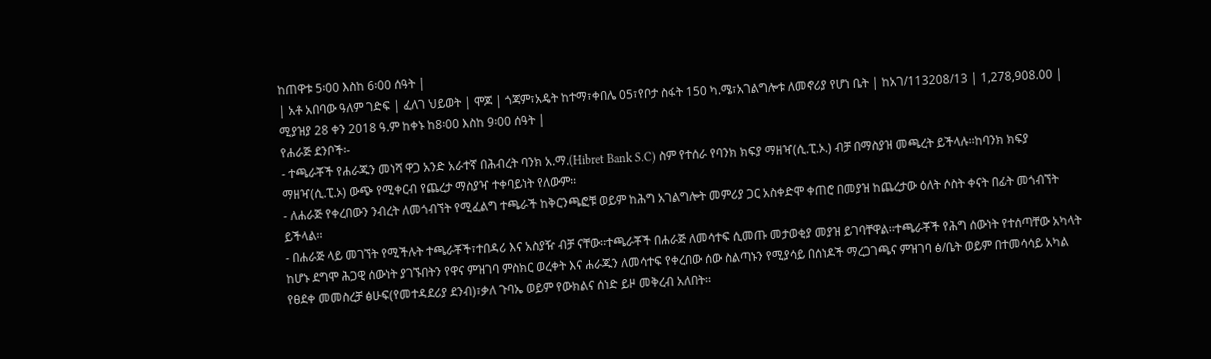ከጠዋቱ 5፡00 እስከ 6፡00 ሰዓት |
| አቶ አበባው ዓለም ገድፍ | ፈለገ ህይወት | ሞጆ | ጎጃም፣አዴት ከተማ፣ቀበሌ 05፣የቦታ ስፋት 150 ካ.ሜ፣አገልግሎቱ ለመኖሪያ የሆነ ቤት | ከአገ/113208/13 | 1,278,908.00 | ሚያዝያ 28 ቀን 2018 ዓ.ም ከቀኑ ከ8፡00 እስከ 9፡00 ሰዓት |
የሐራጅ ደንቦች፡-
- ተጫራቾች የሐራጁን መነሻ ዋጋ አንድ አራተኛ በሕብረት ባንክ አ.ማ.(Hibret Bank S.C) ስም የተሰራ የባንክ ክፍያ ማዘዣ(ሲ.ፒ.ኦ.) ብቻ በማስያዝ መጫረት ይችላሉ፡፡ከባንክ ክፍያ ማዘዣ(ሲ.ፒ.ኦ) ውጭ የሚቀርብ የጨረታ ማስያዣ ተቀባይነት የለውም፡፡
- ለሐራጅ የቀረበውን ንብረት ለመጎብኘት የሚፈልግ ተጫራች ከቅርንጫፎቹ ወይም ከሕግ አገልግሎት መምሪያ ጋር አስቀድሞ ቀጠሮ በመያዝ ከጨረታው ዕለት ሶስት ቀናት በፊት መጎብኘት ይችላል፡፡
- በሐራጅ ላይ መገኘት የሚችሉት ተጫራቾች፣ተበዳሪ እና አስያዥ ብቻ ናቸው፡፡ተጫራቾች በሐራጅ ለመሳተፍ ሲመጡ መታወቂያ መያዝ ይገባቸዋል፡፡ተጫራቾች የሕግ ሰውነት የተሰጣቸው አካላት ከሆኑ ደግሞ ሕጋዊ ሰውነት ያገኙበትን የዋና ምዝገባ ምስክር ወረቀት እና ሐራጁን ለመሳተፍ የቀረበው ሰው ስልጣኑን የሚያሳይ በሰነዶች ማረጋገጫና ምዝገባ ፅ/ቤት ወይም በተመሳሳይ አካል የፀደቀ መመስረቻ ፅሁፍ(የመተዳደሪያ ደንብ)፣ቃለ ጉባኤ ወይም የውክልና ሰነድ ይዞ መቅረብ አለበት፡፡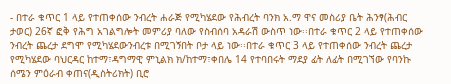- በተራ ቁጥር 1 ላይ የተጠቀሰው ንብረት ሐራጅ የሚካሄደው የሕብረት ባንክ አ.ማ ዋና መስሪያ ቤት ሕንፃ(ሕብር ታወር) 26ኛ ፎቅ የሕግ አገልግሎት መምሪያ ባለው የስብሰባ አዳራሽ ውስጥ ነው፡፡በተራ ቁጥር 2 ላይ የተጠቀሰው ንብረት ጨረታ ደግሞ የሚካሄደውንብረቱ በሚገኝበት ቦታ ላይ ነው፡፡በተራ ቁጥር 3 ላይ የተጠቀሰው ንብረት ጨረታ የሚካሄደው ባህርዳር ከተማ፣ዳግማዊ ምኒልክ ክ/ከተማ፣ቀበሌ 14 የተባበሩት ማደያ ፊት ለፊት በሚገኘው የባንኩ ሰሜን ምዕራብ ቀጠና(ዲስትሪክት) ቢሮ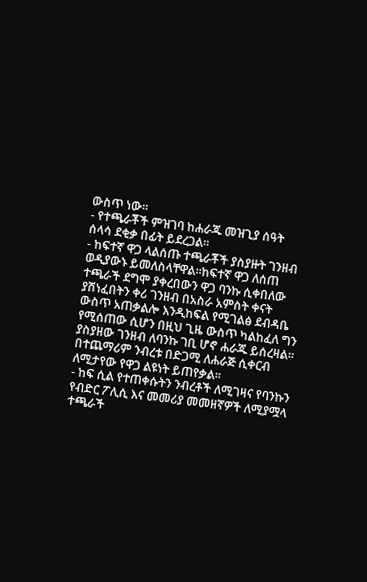ውስጥ ነው፡፡
- የተጫራቾች ምዝገባ ከሐራጁ መዝጊያ ሰዓት ሰላሳ ደቂቃ በፊት ይደረጋል፡፡
- ከፍተኛ ዋጋ ላልሰጡ ተጫራቾች ያስያዙት ገንዘብ ወዲያውኑ ይመለስላቸዋል፡፡ከፍተኛ ዋጋ ለሰጠ ተጫራች ደግሞ ያቀረበውን ዋጋ ባንኩ ሲቀበለው ያሸነፈበትን ቀሪ ገንዘብ በአስራ አምስት ቀናት ውስጥ አጠቃልሎ እንዲከፍል የሚገልፅ ደብዳቤ የሚሰጠው ሲሆን በዚህ ጊዜ ውስጥ ካልከፈለ ግን ያስያዘው ገንዘብ ለባንኩ ገቢ ሆኖ ሐራጁ ይሰረዛል፡፡በተጨማሪም ንብረቱ በድጋሚ ለሐራጅ ሲቀርብ ለሚታየው የዋጋ ልዩነት ይጠየቃል፡፡
- ከፍ ሲል የተጠቀሱትን ንብረቶች ለሚገዛና የባንኩን የብድር ፖሊሲ እና መመሪያ መመዘኛዎች ለሚያሟላ ተጫራች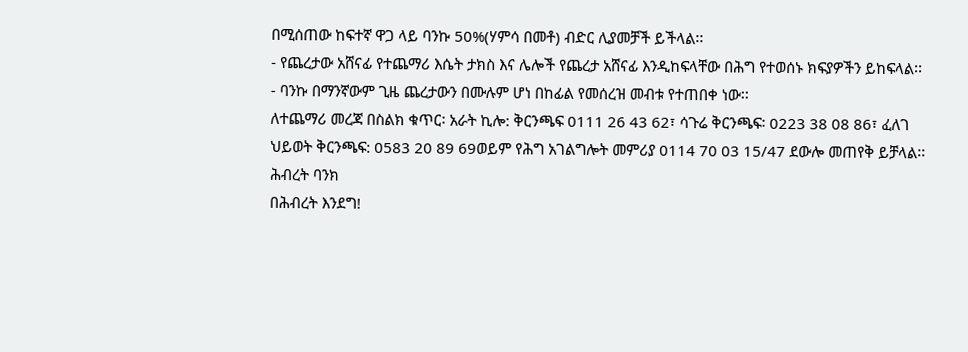በሚሰጠው ከፍተኛ ዋጋ ላይ ባንኩ 50%(ሃምሳ በመቶ) ብድር ሊያመቻች ይችላል፡፡
- የጨረታው አሸናፊ የተጨማሪ እሴት ታክስ እና ሌሎች የጨረታ አሸናፊ እንዲከፍላቸው በሕግ የተወሰኑ ክፍያዎችን ይከፍላል፡፡
- ባንኩ በማንኛውም ጊዜ ጨረታውን በሙሉም ሆነ በከፊል የመሰረዝ መብቱ የተጠበቀ ነው፡፡
ለተጨማሪ መረጃ በስልክ ቁጥር፡ አራት ኪሎ: ቅርንጫፍ 0111 26 43 62፣ ሳጉሬ ቅርንጫፍ፡ 0223 38 08 86፣ ፈለገ ህይወት ቅርንጫፍ: 0583 20 89 69ወይም የሕግ አገልግሎት መምሪያ 0114 70 03 15/47 ደውሎ መጠየቅ ይቻላል፡፡
ሕብረት ባንክ
በሕብረት እንደግ!